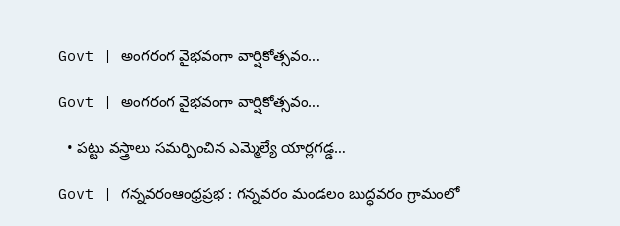Govt | అంగరంగ వైభవంగా వార్షికోత్సవం…

Govt | అంగరంగ వైభవంగా వార్షికోత్సవం…

  • పట్టు వస్త్రాలు సమర్పించిన ఎమ్మెల్యే యార్లగడ్డ…

Govt | గన్నవరంఆంధ్రప్రభ : గన్నవరం మండలం బుద్ధవరం గ్రామంలో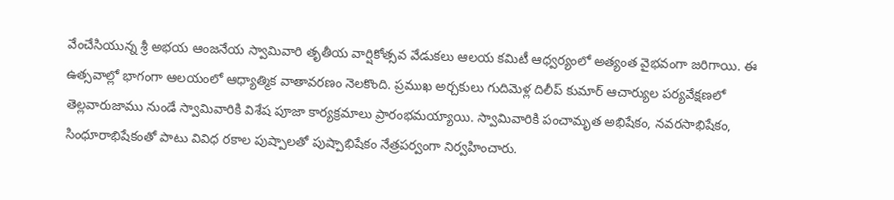వేంచేసియున్న శ్రీ అభయ ఆంజనేయ స్వామివారి తృతీయ వార్షికోత్సవ వేడుకలు ఆలయ కమిటీ ఆధ్వర్యంలో అత్యంత వైభవంగా జరిగాయి. ఈ ఉత్సవాల్లో భాగంగా ఆలయంలో ఆధ్యాత్మిక వాతావరణం నెలకొంది. ప్రముఖ అర్చకులు గుదిమెళ్ల దిలీప్ కుమార్ ఆచార్యుల పర్యవేక్షణలో తెల్లవారుజాము నుండే స్వామివారికి విశేష పూజా కార్యక్రమాలు ప్రారంభమయ్యాయి. స్వామివారికి పంచామృత అభిషేకం, నవరసాభిషేకం, సింధూరాభిషేకంతో పాటు వివిధ రకాల పుష్పాలతో పుష్పాభిషేకం నేత్రపర్వంగా నిర్వహించారు.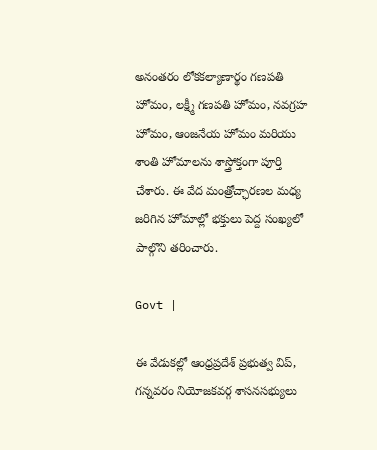అనంతరం లోకకల్యాణార్థం గణపతి హోమం, లక్ష్మీ గణపతి హోమం, నవగ్రహ హోమం, ఆంజనేయ హోమం మరియు శాంతి హోమాలను శాస్త్రోక్తంగా పూర్తి చేశారు. ఈ వేద మంత్రోచ్ఛారణల మధ్య జరిగిన హోమాల్లో భక్తులు పెద్ద సంఖ్యలో పాల్గొని తరించారు.

Govt |

ఈ వేడుకల్లో ఆంధ్రప్రదేశ్ ప్రభుత్వ విప్, గన్నవరం నియోజకవర్గ శాసనసభ్యులు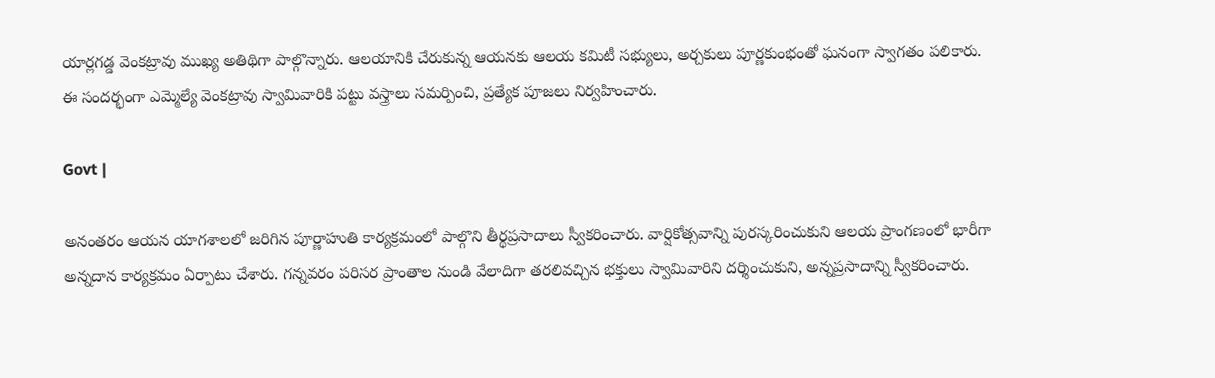యార్లగడ్డ వెంకట్రావు ముఖ్య అతిథిగా పాల్గొన్నారు. ఆలయానికి చేరుకున్న ఆయనకు ఆలయ కమిటీ సభ్యులు, అర్చకులు పూర్ణకుంభంతో ఘనంగా స్వాగతం పలికారు. ఈ సందర్భంగా ఎమ్మెల్యే వెంకట్రావు స్వామివారికి పట్టు వస్త్రాలు సమర్పించి, ప్రత్యేక పూజలు నిర్వహించారు.

Govt |

అనంతరం ఆయన యాగశాలలో జరిగిన పూర్ణాహుతి కార్యక్రమంలో పాల్గొని తీర్థప్రసాదాలు స్వీకరించారు. వార్షికోత్సవాన్ని పురస్కరించుకుని ఆలయ ప్రాంగణంలో భారీగా అన్నదాన కార్యక్రమం ఏర్పాటు చేశారు. గన్నవరం పరిసర ప్రాంతాల నుండి వేలాదిగా తరలివచ్చిన భక్తులు స్వామివారిని దర్శించుకుని, అన్నప్రసాదాన్ని స్వీకరించారు.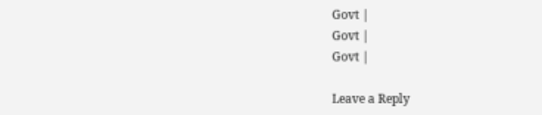Govt |
Govt |
Govt |

Leave a Reply